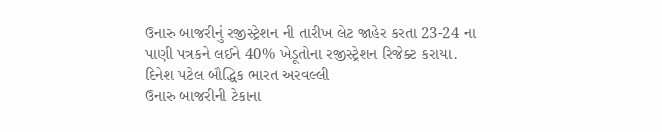ઉનારુ બાજરીનું રજીસ્ટ્રેશન ની તારીખ લેટ જાહેર કરતા 23-24 ના પાણી પત્રકને લઈને 40% ખેડૂતોના રજીસ્ટ્રેશન રિજેક્ટ કરાયા.
દિનેશ પટેલ બૌદ્ધિક ભારત અરવલ્લી
ઉનારુ બાજરીની ટેકાના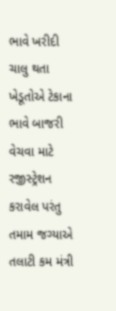ભાવે ખરીદી ચાલુ થતા ખેડૂતોએ ટેકાના ભાવે બાજરી વેચવા માટે રજીસ્ટ્રેશન કરાવેલ પરંતુ તમામ જગ્યાએ તલાટી કમ મંત્રી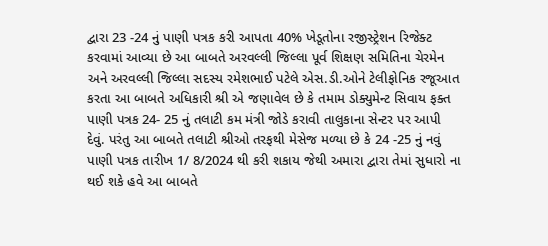દ્વારા 23 -24 નું પાણી પત્રક કરી આપતા 40% ખેડૂતોના રજીસ્ટ્રેશન રિજેક્ટ કરવામાં આવ્યા છે આ બાબતે અરવલ્લી જિલ્લા પૂર્વ શિક્ષણ સમિતિના ચેરમેન અને અરવલ્લી જિલ્લા સદસ્ય રમેશભાઈ પટેલે એસ.ડી.ઓને ટેલીફોનિક રજૂઆત કરતા આ બાબતે અધિકારી શ્રી એ જણાવેલ છે કે તમામ ડોક્યુમેન્ટ સિવાય ફક્ત પાણી પત્રક 24- 25 નું તલાટી કમ મંત્રી જોડે કરાવી તાલુકાના સેન્ટર પર આપી દેવું. પરંતુ આ બાબતે તલાટી શ્રીઓ તરફથી મેસેજ મળ્યા છે કે 24 -25 નું નવું પાણી પત્રક તારીખ 1/ 8/2024 થી કરી શકાય જેથી અમારા દ્વારા તેમાં સુધારો ના થઈ શકે હવે આ બાબતે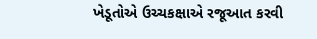ખેડૂતોએ ઉચ્ચકક્ષાએ રજૂઆત કરવી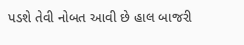પડશે તેવી નોબત આવી છે હાલ બાજરી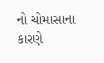નો ચોમાસાના કારણે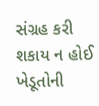સંગ્રહ કરી શકાય ન હોઈ ખેડૂતોની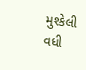મુશ્કેલી વધી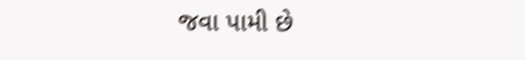જવા પામી છે